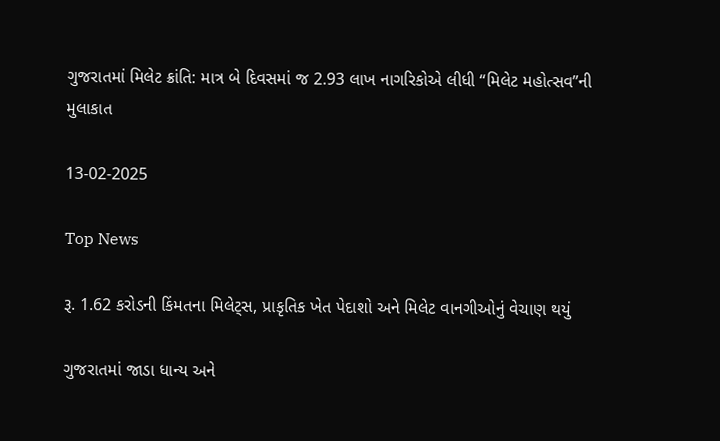ગુજરાતમાં મિલેટ ક્રાંતિ: માત્ર બે દિવસમાં જ 2.93 લાખ નાગરિકોએ લીધી “મિલેટ મહોત્સવ”ની મુલાકાત

13-02-2025

Top News

રૂ. 1.62 કરોડની કિંમતના મિલેટ્સ, પ્રાકૃતિક ખેત પેદાશો અને મિલેટ વાનગીઓનું વેચાણ થયું

ગુજરાતમાં જાડા ધાન્ય અને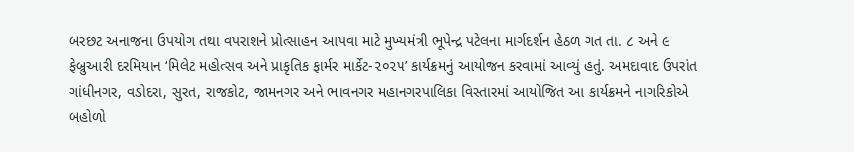બરછટ અનાજના ઉપયોગ તથા વપરાશને પ્રોત્સાહન આપવા માટે મુખ્યમંત્રી ભૂપેન્દ્ર પટેલના માર્ગદર્શન હેઠળ ગત તા. ૮ અને ૯ ફેબ્રુઆરી દરમિયાન ‘મિલેટ મહોત્સવ અને પ્રાકૃતિક ફાર્મર માર્કેટ-૨૦૨૫’ કાર્યક્રમનું આયોજન કરવામાં આવ્યું હતું. અમદાવાદ ઉપરાંત ગાંધીનગર, વડોદરા, સુરત, રાજકોટ, જામનગર અને ભાવનગર મહાનગરપાલિકા વિસ્તારમાં આયોજિત આ કાર્યક્રમને નાગરિકોએ બહોળો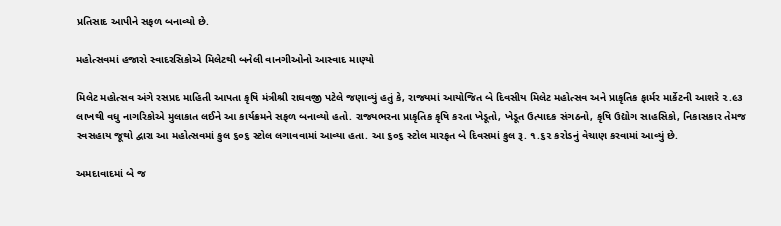પ્રતિસાદ આપીને સફળ બનાવ્યો છે.

મહોત્સવમાં હજારો સ્વાદરસિકોએ મિલેટથી બનેલી વાનગીઓનો આસ્વાદ માણ્યો

મિલેટ મહોત્સવ અંગે રસપ્રદ માહિતી આપતા કૃષિ મંત્રીશ્રી રાઘવજી પટેલે જણાવ્યું હતું કે, રાજ્યમાં આયોજિત બે દિવસીય મિલેટ મહોત્સવ અને પ્રાકૃતિક ફાર્મર માર્કેટની આશરે ૨.૯૩ લાખથી વધુ નાગરિકોએ મુલાકાત લઈને આ કાર્યક્રમને સફળ બનાવ્યો હતો. રાજ્યભરના પ્રાકૃતિક કૃષિ કરતા ખેડૂતો, ખેડૂત ઉત્પાદક સંગઠનો, કૃષિ ઉદ્યોગ સાહસિકો, નિકાસકાર તેમજ સ્વસહાય જૂથો દ્વારા આ મહોત્સવમાં કુલ ૬૦૬ સ્ટોલ લગાવવામાં આવ્યા હતા. આ ૬૦૬ સ્ટોલ મારફત બે દિવસમાં કુલ રૂ. ૧.૬૨ કરોડનું વેચાણ કરવામાં આવ્યું છે.

અમદાવાદમાં બે જ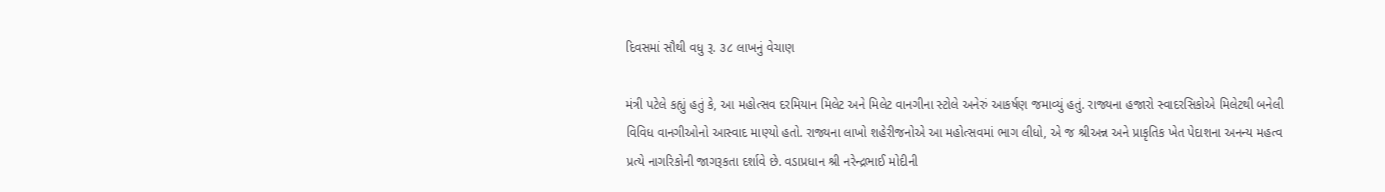દિવસમાં સૌથી વધુ રૂ. ૩૮ લાખનું વેચાણ

મંત્રી પટેલે કહ્યું હતું કે, આ મહોત્સવ દરમિયાન મિલેટ અને મિલેટ વાનગીના સ્ટોલે અનેરું આકર્ષણ જમાવ્યું હતું. રાજ્યના હજારો સ્વાદરસિકોએ મિલેટથી બનેલી વિવિધ વાનગીઓનો આસ્વાદ માણ્યો હતો. રાજ્યના લાખો શહેરીજનોએ આ મહોત્સવમાં ભાગ લીધો, એ જ શ્રીઅન્ન અને પ્રાકૃતિક ખેત પેદાશના અનન્ય મહત્વ પ્રત્યે નાગરિકોની જાગરૂકતા દર્શાવે છે. વડાપ્રધાન શ્રી નરેન્દ્રભાઈ મોદીની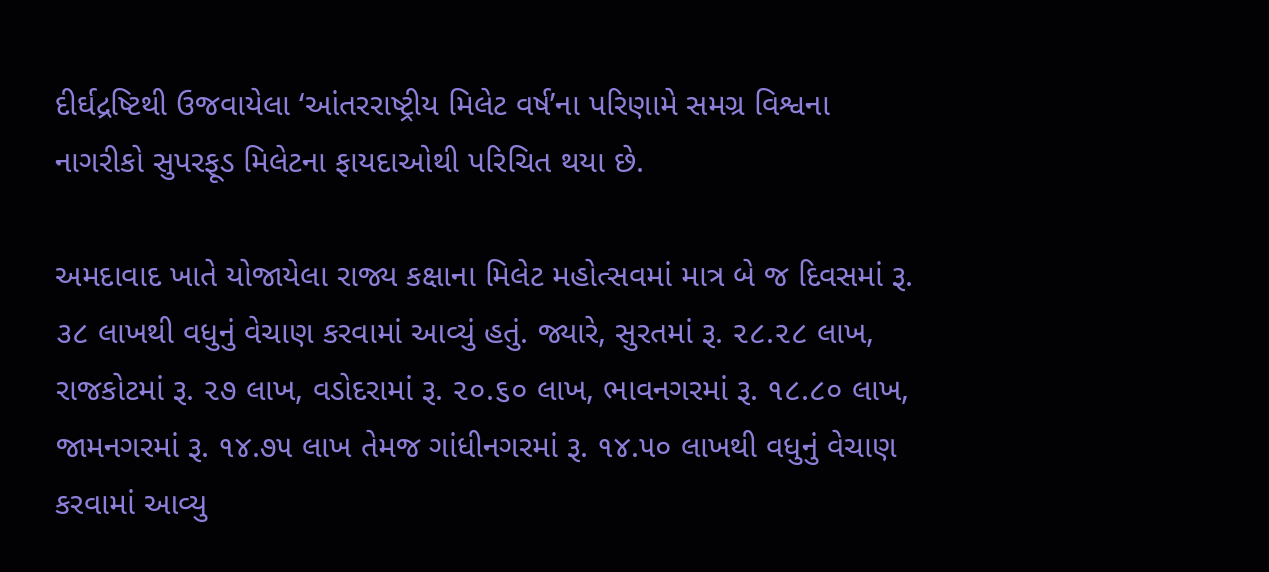દીર્ઘદ્રષ્ટિથી ઉજવાયેલા ‘આંતરરાષ્ટ્રીય મિલેટ વર્ષ’ના પરિણામે સમગ્ર વિશ્વના નાગરીકો સુપરફૂડ મિલેટના ફાયદાઓથી પરિચિત થયા છે.

અમદાવાદ ખાતે યોજાયેલા રાજ્ય કક્ષાના મિલેટ મહોત્સવમાં માત્ર બે જ દિવસમાં રૂ. ૩૮ લાખથી વધુનું વેચાણ કરવામાં આવ્યું હતું. જ્યારે, સુરતમાં રૂ. ૨૮.૨૮ લાખ, રાજકોટમાં રૂ. ૨૭ લાખ, વડોદરામાં રૂ. ૨૦.૬૦ લાખ, ભાવનગરમાં રૂ. ૧૮.૮૦ લાખ, જામનગરમાં રૂ. ૧૪.૭૫ લાખ તેમજ ગાંધીનગરમાં રૂ. ૧૪.૫૦ લાખથી વધુનું વેચાણ કરવામાં આવ્યુ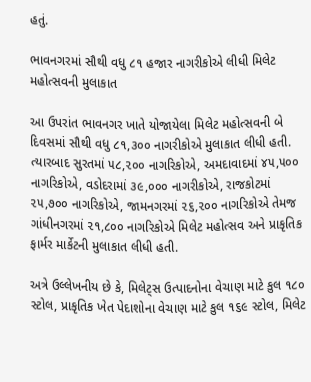હતું.

ભાવનગરમાં સૌથી વધુ ૮૧ હજાર નાગરીકોએ લીધી મિલેટ મહોત્સવની મુલાકાત

આ ઉપરાંત ભાવનગર ખાતે યોજાયેલા મિલેટ મહોત્સવની બે દિવસમાં સૌથી વધુ ૮૧,૩૦૦ નાગરીકોએ મુલાકાત લીધી હતી. ત્યારબાદ સુરતમાં ૫૮,૨૦૦ નાગરિકોએ, અમદાવાદમાં ૪૫,૫૦૦ નાગરિકોએ, વડોદરામાં ૩૯,૦૦૦ નાગરીકોએ, રાજકોટમાં ૨૫,૭૦૦ નાગરિકોએ, જામનગરમાં ૨૬,૨૦૦ નાગરિકોએ તેમજ ગાંધીનગરમાં ૨૧,૮૦૦ નાગરિકોએ મિલેટ મહોત્સવ અને પ્રાકૃતિક ફાર્મર માર્કેટની મુલાકાત લીધી હતી.

અત્રે ઉલ્લેખનીય છે કે, મિલેટ્સ ઉત્પાદનોના વેચાણ માટે કુલ ૧૮૦ સ્ટોલ, પ્રાકૃતિક ખેત પેદાશોના વેચાણ માટે કુલ ૧૬૯ સ્ટોલ, મિલેટ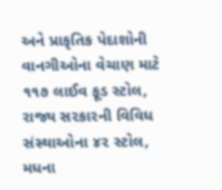અને પ્રાકૃતિક પેદાશોની વાનગીઓના વેચાણ માટે ૧૧૭ લાઈવ ફૂડ સ્ટોલ, રાજ્ય સરકારની વિવિધ સંસ્થાઓના ૪૨ સ્ટોલ, મધના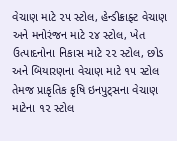વેચાણ માટે ૨૫ સ્ટોલ, હેન્ડીક્રાફ્ટ વેચાણ અને મનોરંજન માટે ૨૪ સ્ટોલ, ખેત ઉત્પાદનોના નિકાસ માટે ૨૨ સ્ટોલ, છોડ અને બિયારણના વેચાણ માટે ૧૫ સ્ટોલ તેમજ પ્રાકૃતિક કૃષિ ઇનપુટ્સના વેચાણ માટેના ૧૨ સ્ટોલ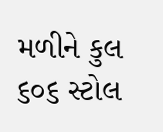મળીને કુલ ૬૦૬ સ્ટોલ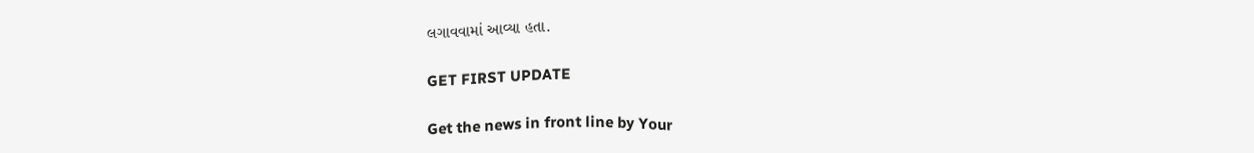લગાવવામાં આવ્યા હતા.

GET FIRST UPDATE

Get the news in front line by Your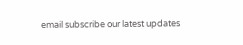email subscribe our latest updates